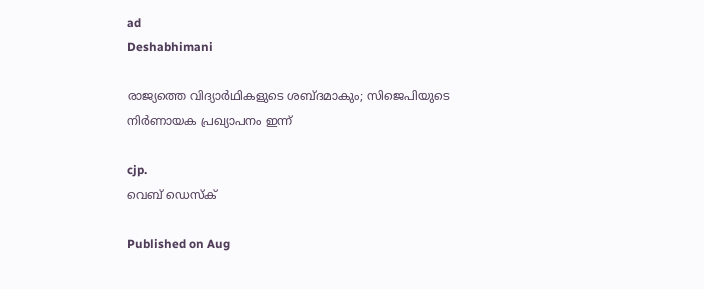ad
Deshabhimani

രാജ്യത്തെ വിദ്യാർഥികളുടെ ശബ്ദമാകും; സിജെപിയുടെ നിർണായക പ്രഖ്യാപനം ഇന്ന്

cjp.
വെബ് ഡെസ്ക്

Published on Aug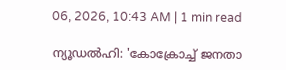06, 2026, 10:43 AM | 1 min read

ന്യൂഡൽഹി: 'കോക്രോച്ച് ജനതാ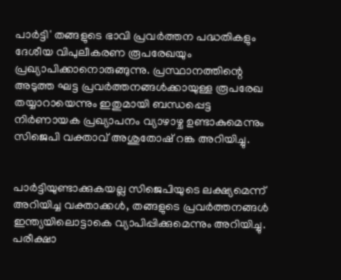പാർട്ടി' തങ്ങളുടെ ഭാവി പ്രവർത്തന പദ്ധതികളും ദേശീയ വിപുലീകരണ രൂപരേഖയും പ്രഖ്യാപിക്കാനൊരുങ്ങുന്നു. പ്രസ്ഥാനത്തിന്റെ അടുത്ത ഘട്ട പ്രവർത്തനങ്ങൾക്കായുള്ള രൂപരേഖ തയ്യാറായെന്നും ഇതുമായി ബന്ധപ്പെട്ട നിർണായക പ്രഖ്യാപനം വ്യാഴാഴ്ച ഉണ്ടാകുമെന്നും സിജെപി വക്താവ് അശുതോഷ് റങ്ക അറിയിച്ചു.


പാർട്ടിയുണ്ടാക്കുകയല്ല സിജെപിയുടെ ലക്ഷ്യമെന്ന് അറിയിച്ച വക്താക്കൾ, തങ്ങളുടെ പ്രവർത്തനങ്ങൾ ഇന്ത്യയിലൊട്ടാകെ വ്യാപിപ്പിക്കുമെന്നും അറിയിച്ചു. പരീക്ഷാ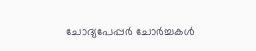ചോദ്യപേപ്പർ ചോർച്ചകൾ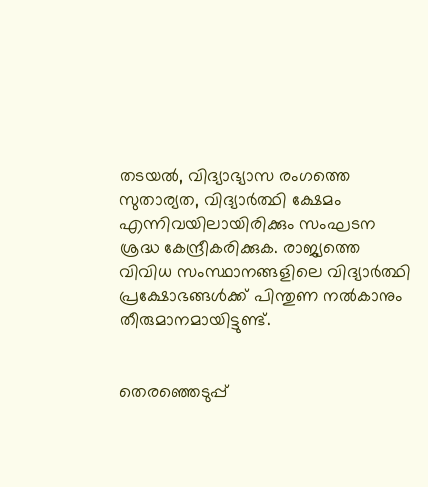തടയൽ, വിദ്യാഭ്യാസ രംഗത്തെ സുതാര്യത, വിദ്യാർത്ഥി ക്ഷേമം എന്നിവയിലായിരിക്കും സംഘടന ശ്രദ്ധ കേന്ദ്രീകരിക്കുക. രാജ്യത്തെ വിവിധ സംസ്ഥാനങ്ങളിലെ വിദ്യാർത്ഥി പ്രക്ഷോഭങ്ങൾക്ക് പിന്തുണ നൽകാനും തീരുമാനമായിട്ടുണ്ട്.


തെരഞ്ഞെടുപ്പ്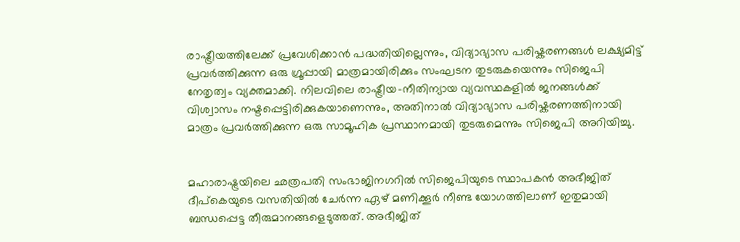രാഷ്ട്രീയത്തിലേക്ക് പ്രവേശിക്കാൻ പദ്ധതിയില്ലെന്നും, വിദ്യാഭ്യാസ പരിഷ്കരണങ്ങൾ ലക്ഷ്യമിട്ട് പ്രവർത്തിക്കുന്ന ഒരു ഗ്രൂപ്പായി മാത്രമായിരിക്കും സംഘടന തുടരുകയെന്നും സിജെപി നേതൃത്വം വ്യക്തമാക്കി. നിലവിലെ രാഷ്ട്രീയ-നീതിന്യായ വ്യവസ്ഥകളിൽ ജനങ്ങൾക്ക് വിശ്വാസം നഷ്ടപ്പെട്ടിരിക്കുകയാണെന്നും, അതിനാൽ വിദ്യാഭ്യാസ പരിഷ്കരണത്തിനായി മാത്രം പ്രവർത്തിക്കുന്ന ഒരു സാമൂഹിക പ്രസ്ഥാനമായി തുടരുമെന്നും സിജെപി അറിയിച്ചു.


മഹാരാഷ്ട്രയിലെ ഛത്രപതി സംഭാജിനഗറിൽ സിജെപിയുടെ സ്ഥാപകൻ അഭീജിത് ദീപ്കെയുടെ വസതിയിൽ ചേർന്ന ഏഴ് മണിക്കൂർ നീണ്ട യോഗത്തിലാണ് ഇതുമായി ബന്ധപ്പെട്ട തീരുമാനങ്ങളെടുത്തത്. അഭീജിത്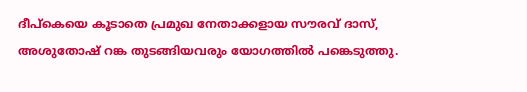ദീപ്കെയെ കൂടാതെ പ്രമുഖ നേതാക്കളായ സൗരവ് ദാസ്, അശുതോഷ് റങ്ക തുടങ്ങിയവരും യോഗത്തിൽ പങ്കെടുത്തു.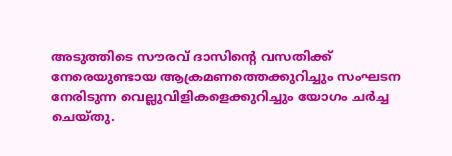അടുത്തിടെ സൗരവ് ദാസിന്റെ വസതിക്ക് നേരെയുണ്ടായ ആക്രമണത്തെക്കുറിച്ചും സംഘടന നേരിടുന്ന വെല്ലുവിളികളെക്കുറിച്ചും യോഗം ചർച്ച ചെയ്തു.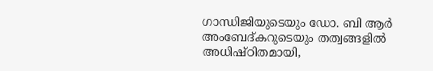ഗാന്ധിജിയുടെയും ഡോ. ബി ആർ അംബേദ്കറുടെയും തത്വങ്ങളിൽ അധിഷ്ഠിതമായി,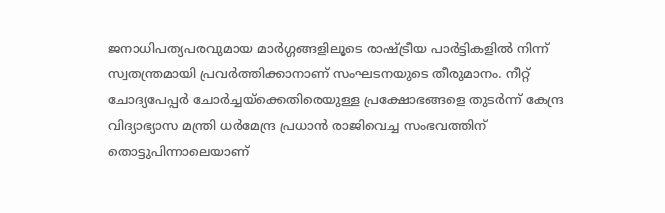ജനാധിപത്യപരവുമായ മാർഗ്ഗങ്ങളിലൂടെ രാഷ്ട്രീയ പാർട്ടികളിൽ നിന്ന് സ്വതന്ത്രമായി പ്രവർത്തിക്കാനാണ് സംഘടനയുടെ തീരുമാനം. നീറ്റ് ചോദ്യപേപ്പർ ചോർച്ചയ്ക്കെതിരെയുള്ള പ്രക്ഷോഭങ്ങളെ തുടർന്ന് കേന്ദ്ര വിദ്യാഭ്യാസ മന്ത്രി ധർമേന്ദ്ര പ്രധാൻ രാജിവെച്ച സംഭവത്തിന് തൊട്ടുപിന്നാലെയാണ്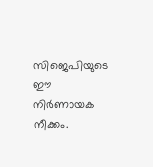സിജെപിയുടെ ഈ നിർണായക നീക്കം.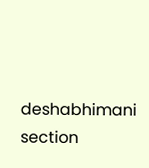deshabhimani section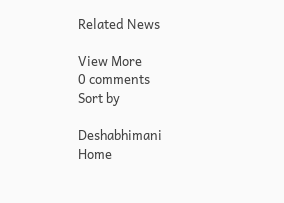Related News

View More
0 comments
Sort by

Deshabhimani
Home